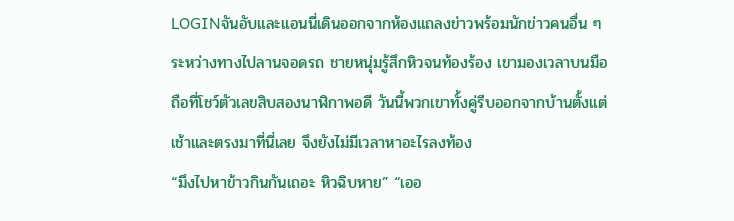LOGINจันอับและแอนนี่เดินออกจากห้องแถลงข่าวพร้อมนักข่าวคนอื่น ๆ ระหว่างทางไปลานจอดรถ ชายหนุ่มรู้สึกหิวจนท้องร้อง เขามองเวลาบนมือถือที่โชว์ตัวเลขสิบสองนาฬิกาพอดี วันนี้พวกเขาทั้งคู่รีบออกจากบ้านตั้งแต่เช้าและตรงมาที่นี่เลย จึงยังไม่มีเวลาหาอะไรลงท้อง
“มึงไปหาข้าวกินกันเถอะ หิวฉิบหาย” “เออ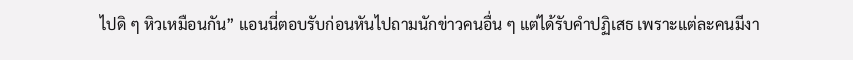ไปดิ ๆ หิวเหมือนกัน” แอนนี่ตอบรับก่อนหันไปถามนักข่าวคนอื่น ๆ แต่ได้รับคำปฏิเสธ เพราะแต่ละคนมีงา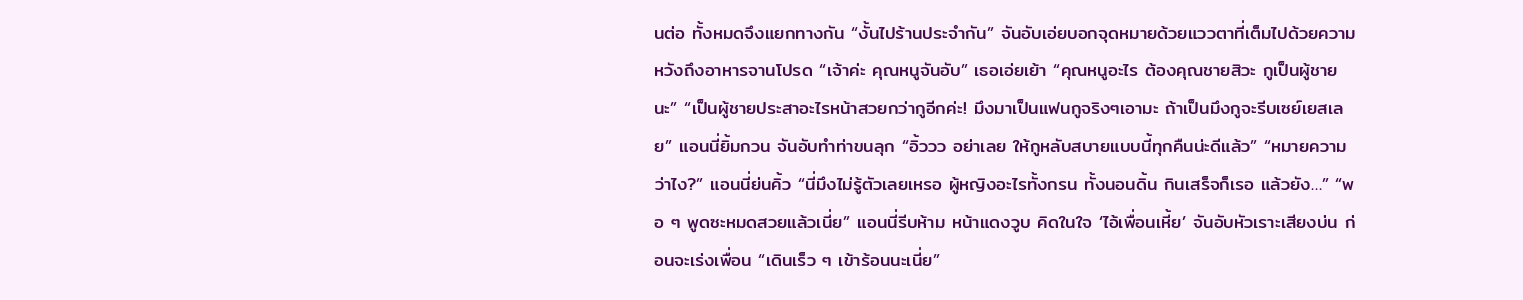นต่อ ทั้งหมดจึงแยกทางกัน “งั้นไปร้านประจำกัน” จันอับเอ่ยบอกจุดหมายด้วยแววตาที่เต็มไปด้วยความหวังถึงอาหารจานโปรด “เจ้าค่ะ คุณหนูจันอับ” เธอเอ่ยเย้า “คุณหนูอะไร ต้องคุณชายสิวะ กูเป็นผู้ชายนะ” “เป็นผู้ชายประสาอะไรหน้าสวยกว่ากูอีกค่ะ! มึงมาเป็นแฟนกูจริงๆเอามะ ถ้าเป็นมึงกูจะรีบเซย์เยสเลย” แอนนี่ยิ้มกวน จันอับทำท่าขนลุก “อิ้ววว อย่าเลย ให้กูหลับสบายแบบนี้ทุกคืนน่ะดีแล้ว” “หมายความว่าไง?” แอนนี่ย่นคิ้ว “นี่มึงไม่รู้ตัวเลยเหรอ ผู้หญิงอะไรทั้งกรน ทั้งนอนดิ้น กินเสร็จก็เรอ แล้วยัง…” “พอ ๆ พูดซะหมดสวยแล้วเนี่ย” แอนนี่รีบห้าม หน้าแดงวูบ คิดในใจ ‘ไอ้เพื่อนเหี้ย’ จันอับหัวเราะเสียงบ่น ก่อนจะเร่งเพื่อน “เดินเร็ว ๆ เข้าร้อนนะเนี่ย”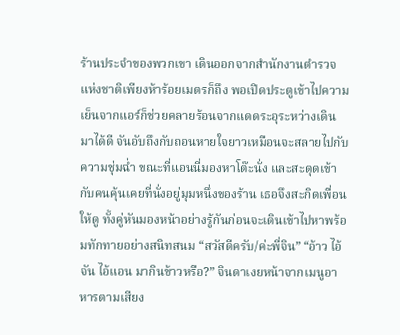ร้านประจำของพวกเขา เดินออกจากสำนักงานตำรวจแห่งชาติเพียงห้าร้อยเมตรก็ถึง พอเปิดประตูเข้าไปความเย็นจากแอร์ก็ช่วยคลายร้อนจากแดดระอุระหว่างเดินมาได้ดี จันอับถึงกับถอนหายใจยาวเหมือนจะสลายไปกับความชุ่มฉ่ำ ขณะที่แอนนี่มองหาโต๊ะนั่ง และสะดุดเข้ากับคนคุ้นเคยที่นั่งอยู่มุมหนึ่งของร้าน เธอจึงสะกิดเพื่อนให้ดู ทั้งคู่หันมองหน้าอย่างรู้กันก่อนจะเดินเข้าไปหาพร้อมทักทายอย่างสนิทสนม “สวัสดีครับ/ค่ะพี่จิน” “อ้าว ไอ้จัน ไอ้แอน มากินข้าวหรือ?” จินดาเงยหน้าจากเมนูอาหารตามเสียง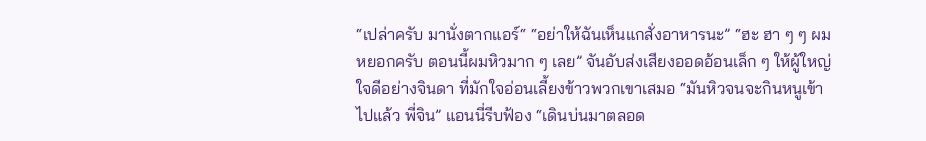“เปล่าครับ มานั่งตากแอร์“ “อย่าให้ฉันเห็นแกสั่งอาหารนะ” “ฮะ ฮา ๆ ๆ ผมหยอกครับ ตอนนี้ผมหิวมาก ๆ เลย” จันอับส่งเสียงออดอ้อนเล็ก ๆ ให้ผู้ใหญ่ใจดีอย่างจินดา ที่มักใจอ่อนเลี้ยงข้าวพวกเขาเสมอ “มันหิวจนจะกินหนูเข้าไปแล้ว พี่จิน” แอนนี่รีบฟ้อง “เดินบ่นมาตลอด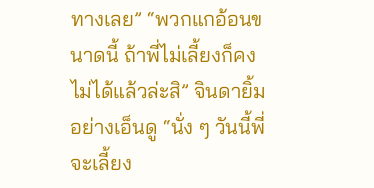ทางเลย” “พวกแกอ้อนขนาดนี้ ถ้าพี่ไม่เลี้ยงก็คงไม่ได้แล้วล่ะสิ” จินดายิ้มอย่างเอ็นดู “นั่ง ๆ วันนี้พี่จะเลี้ยง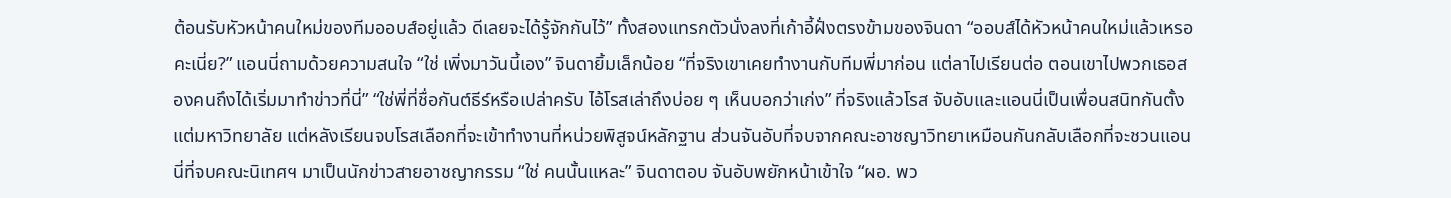ต้อนรับหัวหน้าคนใหม่ของทีมออบส์อยู่แล้ว ดีเลยจะได้รู้จักกันไว้” ทั้งสองแทรกตัวนั่งลงที่เก้าอี้ฝั่งตรงข้ามของจินดา “ออบส์ได้หัวหน้าคนใหม่แล้วเหรอคะเนี่ย?” แอนนี่ถามด้วยความสนใจ “ใช่ เพิ่งมาวันนี้เอง” จินดายิ้มเล็กน้อย “ที่จริงเขาเคยทำงานกับทีมพี่มาก่อน แต่ลาไปเรียนต่อ ตอนเขาไปพวกเธอสองคนถึงได้เริ่มมาทำข่าวที่นี่” “ใช่พี่ที่ชื่อกันต์ธีร์หรือเปล่าครับ ไอ้โรสเล่าถึงบ่อย ๆ เห็นบอกว่าเก่ง” ที่จริงแล้วโรส จับอับและแอนนี่เป็นเพื่อนสนิทกันตั้งแต่มหาวิทยาลัย แต่หลังเรียนจบโรสเลือกที่จะเข้าทำงานที่หน่วยพิสูจน์หลักฐาน ส่วนจันอับที่จบจากคณะอาชญาวิทยาเหมือนกันกลับเลือกที่จะชวนแอนนี่ที่จบคณะนิเทศฯ มาเป็นนักข่าวสายอาชญากรรม “ใช่ คนนั้นแหละ” จินดาตอบ จันอับพยักหน้าเข้าใจ “ผอ. พว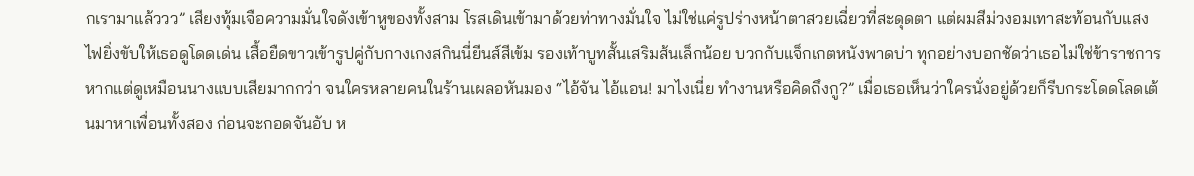กเรามาแล้ววว” เสียงทุ้มเจือความมั่นใจดังเข้าหูของทั้งสาม โรสเดินเข้ามาด้วยท่าทางมั่นใจ ไม่ใช่แค่รูปร่างหน้าตาสวยเฉี่ยวที่สะดุดตา แต่ผมสีม่วงอมเทาสะท้อนกับแสงไฟยิ่งขับให้เธอดูโดดเด่น เสื้อยืดขาวเข้ารูปคู่กับกางเกงสกินนี่ยีนส์สีเข้ม รองเท้าบูทสั้นเสริมส้นเล็กน้อย บวกกับแจ็กเกตหนังพาดบ่า ทุกอย่างบอกชัดว่าเธอไม่ใช่ข้าราชการ หากแต่ดูเหมือนนางแบบเสียมากกว่า จนใครหลายคนในร้านเผลอหันมอง “ไอ้จัน ไอ้แอน! มาไงเนี่ย ทำงานหรือคิดถึงกู?” เมื่อเธอเห็นว่าใครนั่งอยู่ด้วยก็รีบกระโดดโลดเต้นมาหาเพื่อนทั้งสอง ก่อนจะกอดจันอับ ห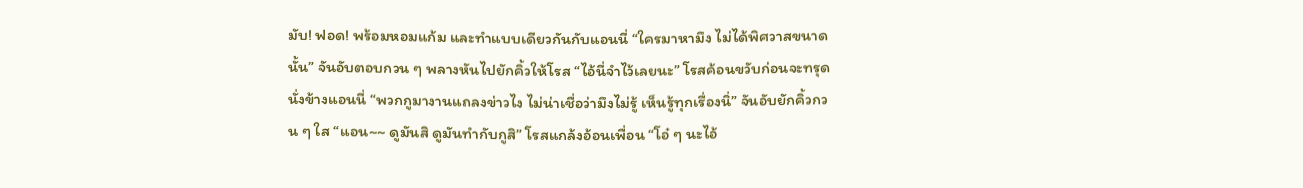มับ! ฟอด! พร้อมหอมแก้ม และทำแบบเดียวกันกับแอนนี่ “ใครมาหามึง ไม่ได้พิศวาสขนาดนั้น” จันอับตอบกวน ๆ พลางหันไปยักคิ้วให้โรส “ไอ้นี่จำไว้เลยนะ” โรสค้อนขวับก่อนจะทรุดนั่งข้างแอนนี่ “พวกกูมางานแถลงข่าวไง ไม่น่าเชื่อว่ามึงไม่รู้ เห็นรู้ทุกเรื่องนิ่” จันอับยักคิ้วกวน ๆ ใส “แอน~~ ดูมันสิ ดูมันทำกับกูสิ” โรสแกล้งอ้อนเพื่อน “โอ๋ ๆ นะไอ้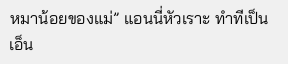หมาน้อยของแม่” แอนนี่หัวเราะ ทำทีเป็นเอ็น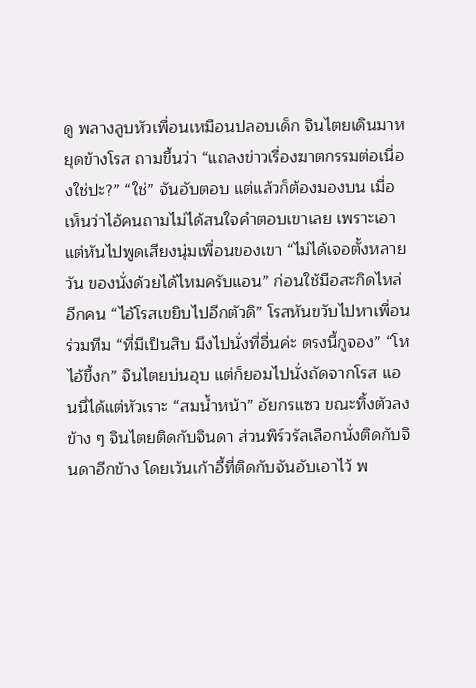ดู พลางลูบหัวเพื่อนเหมือนปลอบเด็ก จินไตยเดินมาหยุดข้างโรส ถามขึ้นว่า “แถลงข่าวเรื่องฆาตกรรมต่อเนื่องใช่ปะ?” “ใช่” จันอับตอบ แต่แล้วก็ต้องมองบน เมื่อเห็นว่าไอ้คนถามไม่ได้สนใจคำตอบเขาเลย เพราะเอาแต่หันไปพูดเสียงนุ่มเพื่อนของเขา “ไม่ได้เจอตั้งหลายวัน ของนั่งด้วยได้ไหมครับแอน” ก่อนใช้มือสะกิดไหล่อีกคน “ไอ้โรสเขยิบไปอีกตัวดิ” โรสหันขวับไปหาเพื่อนร่วมทีม “ที่มีเป็นสิบ มึงไปนั่งที่อื่นค่ะ ตรงนี้กูจอง” “โห ไอ้ขี้งก” จินไตยบ่นอุบ แต่ก็ยอมไปนั่งถัดจากโรส แอนนี่ได้แต่หัวเราะ “สมน้ำหน้า” อัยกรแซว ขณะทิ้งตัวลงข้าง ๆ จินไตยติดกับจินดา ส่วนพิร์วรัลเลือกนั่งติดกับจินดาอีกข้าง โดยเว้นเก้าอี้ที่ติดกับจันอับเอาไว้ พ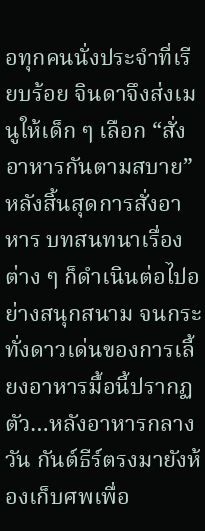อทุกคนนั่งประจำที่เรียบร้อย จินดาจึงส่งเมนูให้เด็ก ๆ เลือก “สั่งอาหารกันตามสบาย” หลังสิ้นสุดการสั่งอาหาร บทสนทนาเรื่องต่าง ๆ ก็ดำเนินต่อไปอย่างสนุกสนาม จนกระทั่งดาวเด่นของการเลี้ยงอาหารมื้อนี้ปรากฏตัว…หลังอาหารกลางวัน กันต์ธีร์ตรงมายังห้องเก็บศพเพื่อ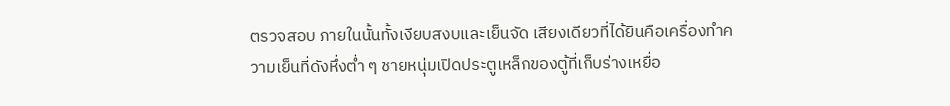ตรวจสอบ ภายในนั้นทั้งเงียบสงบและเย็นจัด เสียงเดียวที่ได้ยินคือเครื่องทำความเย็นที่ดังหึ่งต่ำ ๆ ชายหนุ่มเปิดประตูเหล็กของตู้ที่เก็บร่างเหยื่อ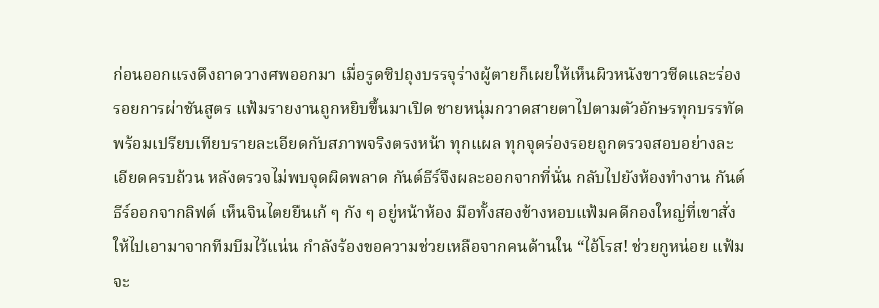ก่อนออกแรงดึงถาดวางศพออกมา เมื่อรูดซิปถุงบรรจุร่างผู้ตายก็เผยให้เห็นผิวหนังขาวซีดและร่องรอยการผ่าชันสูตร แฟ้มรายงานถูกหยิบขึ้นมาเปิด ชายหนุ่มกวาดสายตาไปตามตัวอักษรทุกบรรทัด พร้อมเปรียบเทียบรายละเอียดกับสภาพจริงตรงหน้า ทุกแผล ทุกจุดร่องรอยถูกตรวจสอบอย่างละเอียดครบถ้วน หลังตรวจไม่พบจุดผิดพลาด กันต์ธีร์จึงผละออกจากที่นั่น กลับไปยังห้องทำงาน กันต์ธีร์ออกจากลิฟต์ เห็นจินไตยยืนเก้ ๆ กัง ๆ อยู่หน้าห้อง มือทั้งสองข้างหอบแฟ้มคดีกองใหญ่ที่เขาสั่งให้ไปเอามาจากทีมบีมไว้แน่น กำลังร้องขอความช่วยเหลือจากคนด้านใน “ไอ้โรส! ช่วยกูหน่อย แฟ้มจะ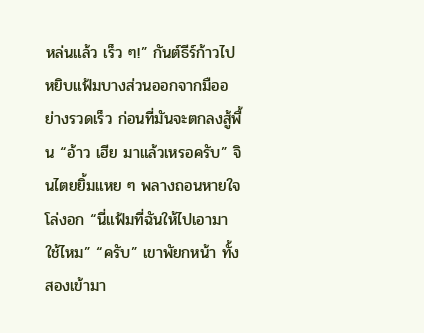หล่นแล้ว เร็ว ๆ!” กันต์ธีร์ก้าวไปหยิบแฟ้มบางส่วนออกจากมืออย่างรวดเร็ว ก่อนที่มันจะตกลงสู้พื้น “อ้าว เฮีย มาแล้วเหรอครับ” จินไตยยิ้มแหย ๆ พลางถอนหายใจโล่งอก “นี่แฟ้มที่ฉันให้ไปเอามาใช้ไหม” “ครับ” เขาพัยกหน้า ทั้งสองเข้ามา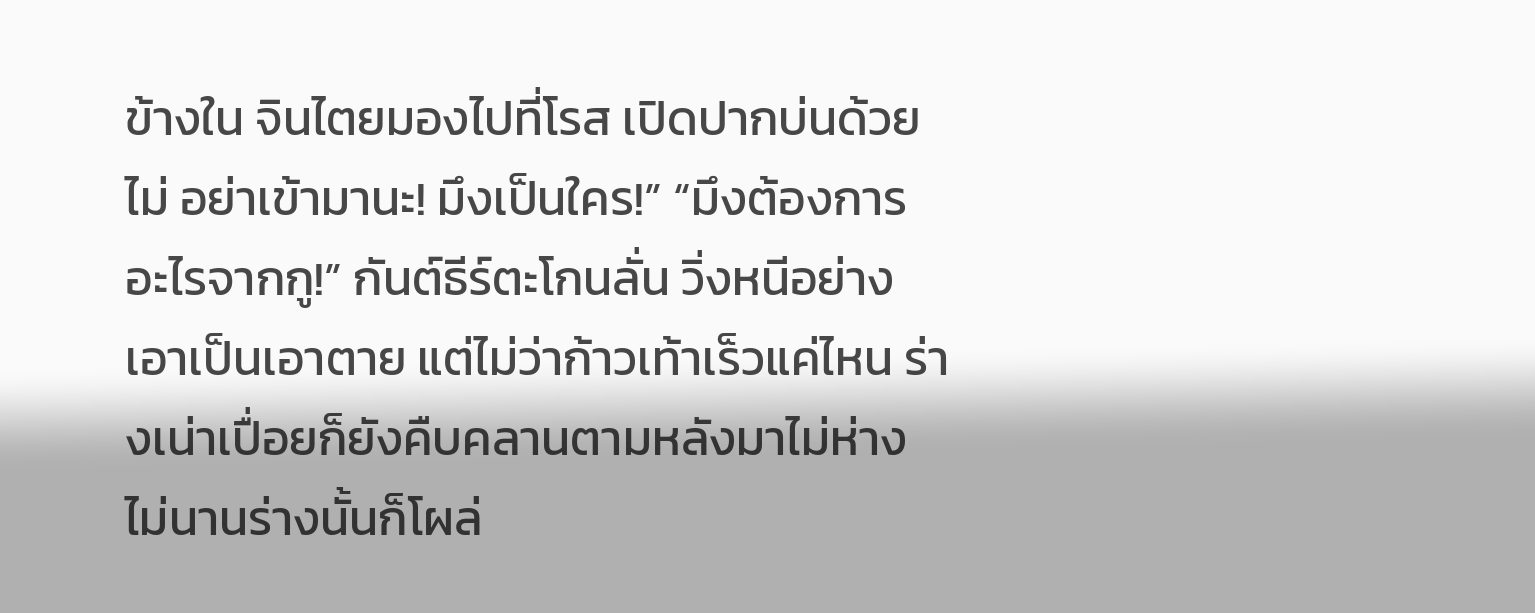ข้างใน จินไตยมองไปที่โรส เปิดปากบ่นด้วย
ไม่ อย่าเข้ามานะ! มึงเป็นใคร!” “มึงต้องการอะไรจากกู!” กันต์ธีร์ตะโกนลั่น วิ่งหนีอย่างเอาเป็นเอาตาย แต่ไม่ว่าก้าวเท้าเร็วแค่ไหน ร่างเน่าเปื่อยก็ยังคืบคลานตามหลังมาไม่ห่าง ไม่นานร่างนั้นก็โผล่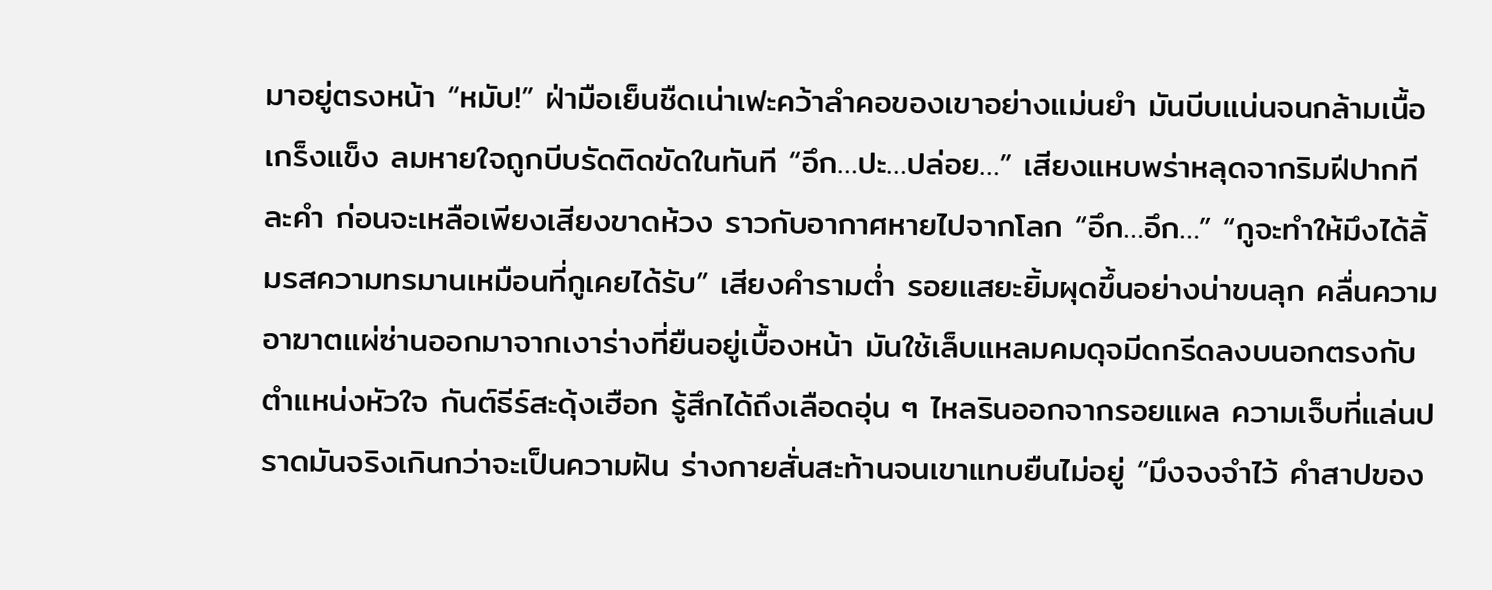มาอยู่ตรงหน้า “หมับ!” ฝ่ามือเย็นชืดเน่าเฟะคว้าลำคอของเขาอย่างแม่นยำ มันบีบแน่นจนกล้ามเนื้อเกร็งแข็ง ลมหายใจถูกบีบรัดติดขัดในทันที “อึก…ปะ…ปล่อย…” เสียงแหบพร่าหลุดจากริมฝีปากทีละคำ ก่อนจะเหลือเพียงเสียงขาดห้วง ราวกับอากาศหายไปจากโลก “อึก…อึก…” “กูจะทำให้มึงได้ลิ้มรสความทรมานเหมือนที่กูเคยได้รับ” เสียงคำรามต่ำ รอยแสยะยิ้มผุดขึ้นอย่างน่าขนลุก คลื่นความอาฆาตแผ่ซ่านออกมาจากเงาร่างที่ยืนอยู่เบื้องหน้า มันใช้เล็บแหลมคมดุจมีดกรีดลงบนอกตรงกับตำแหน่งหัวใจ กันต์ธีร์สะดุ้งเฮือก รู้สึกได้ถึงเลือดอุ่น ๆ ไหลรินออกจากรอยแผล ความเจ็บที่แล่นปราดมันจริงเกินกว่าจะเป็นความฝัน ร่างกายสั่นสะท้านจนเขาแทบยืนไม่อยู่ “มึงจงจำไว้ คำสาปของ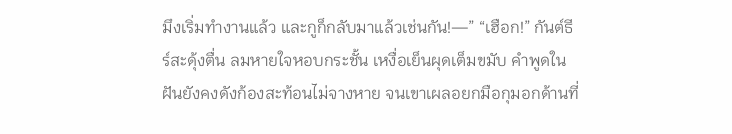มึงเริ่มทำงานแล้ว และกูก็กลับมาแล้วเช่นกัน!—” “เฮือก!” กันต์ธีร์สะดุ้งตื่น ลมหายใจหอบกระชั้น เหงื่อเย็นผุดเต็มขมับ คำพูดในฝันยังคงดังก้องสะท้อนไม่จางหาย จนเขาเผลอยกมือกุมอกด้านที่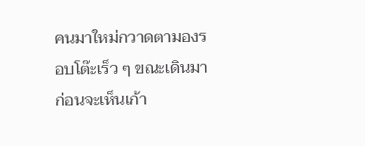คนมาใหม่กวาดตามองรอบโต๊ะเร็ว ๆ ขณะเดินมา ก่อนจะเห็นเก้า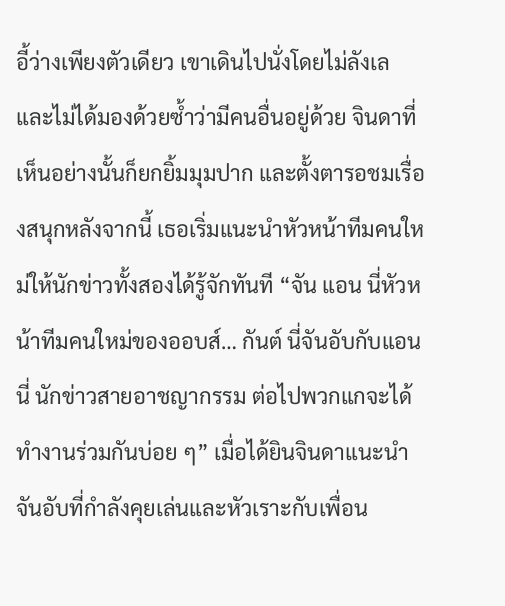อี้ว่างเพียงตัวเดียว เขาเดินไปนั่งโดยไม่ลังเล และไม่ได้มองด้วยซ้ำว่ามีคนอื่นอยู่ด้วย จินดาที่เห็นอย่างนั้นก็ยกยิ้มมุมปาก และตั้งตารอชมเรื่องสนุกหลังจากนี้ เธอเริ่มแนะนำหัวหน้าทีมคนใหม่ให้นักข่าวทั้งสองได้รู้จักทันที “จัน แอน นี่หัวหน้าทีมคนใหม่ของออบส์… กันต์ นี่จันอับกับแอนนี่ นักข่าวสายอาชญากรรม ต่อไปพวกแกจะได้ทำงานร่วมกันบ่อย ๆ” เมื่อได้ยินจินดาแนะนำ จันอับที่กำลังคุยเล่นและหัวเราะกับเพื่อน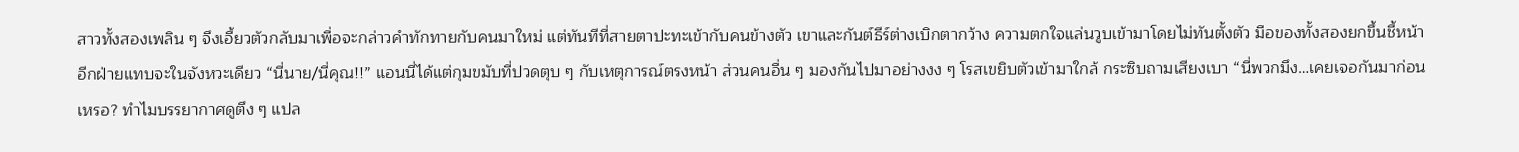สาวทั้งสองเพลิน ๆ จึงเอี้ยวตัวกลับมาเพื่อจะกล่าวคำทักทายกับคนมาใหม่ แต่ทันทีที่สายตาปะทะเข้ากับคนข้างตัว เขาและกันต์ธีร์ต่างเบิกตากว้าง ความตกใจแล่นวูบเข้ามาโดยไม่ทันตั้งตัว มือของทั้งสองยกขึ้นชี้หน้าอีกฝ่ายแทบจะในจังหวะเดียว “นี่นาย/นี่คุณ!!” แอนนี่ได้แต่กุมขมับที่ปวดตุบ ๆ กับเหตุการณ์ตรงหน้า ส่วนคนอื่น ๆ มองกันไปมาอย่างงง ๆ โรสเขยิบตัวเข้ามาใกล้ กระซิบถามเสียงเบา “นี่พวกมึง…เคยเจอกันมาก่อนเหรอ? ทำไมบรรยากาศดูตึง ๆ แปล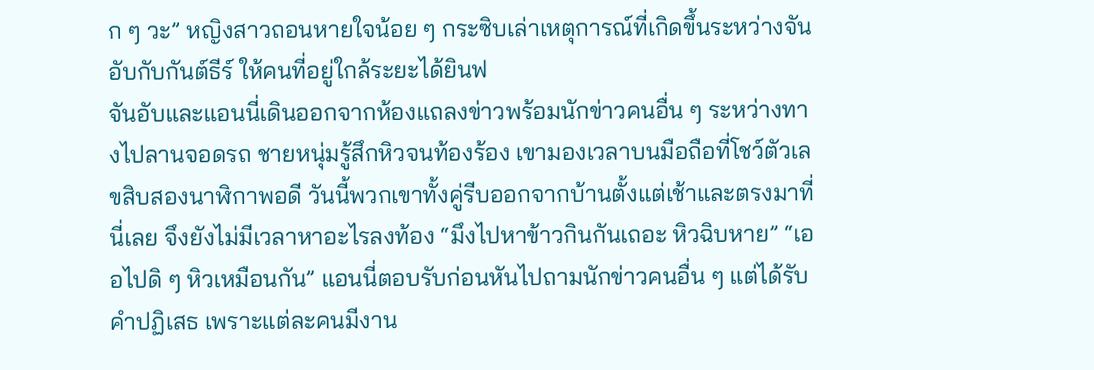ก ๆ วะ” หญิงสาวถอนหายใจน้อย ๆ กระซิบเล่าเหตุการณ์ที่เกิดขึ้นระหว่างจันอับกับกันต์ธีร์ ให้คนที่อยู่ใกล้ระยะได้ยินฟ
จันอับและแอนนี่เดินออกจากห้องแถลงข่าวพร้อมนักข่าวคนอื่น ๆ ระหว่างทางไปลานจอดรถ ชายหนุ่มรู้สึกหิวจนท้องร้อง เขามองเวลาบนมือถือที่โชว์ตัวเลขสิบสองนาฬิกาพอดี วันนี้พวกเขาทั้งคู่รีบออกจากบ้านตั้งแต่เช้าและตรงมาที่นี่เลย จึงยังไม่มีเวลาหาอะไรลงท้อง “มึงไปหาข้าวกินกันเถอะ หิวฉิบหาย” “เออไปดิ ๆ หิวเหมือนกัน” แอนนี่ตอบรับก่อนหันไปถามนักข่าวคนอื่น ๆ แต่ได้รับคำปฏิเสธ เพราะแต่ละคนมีงาน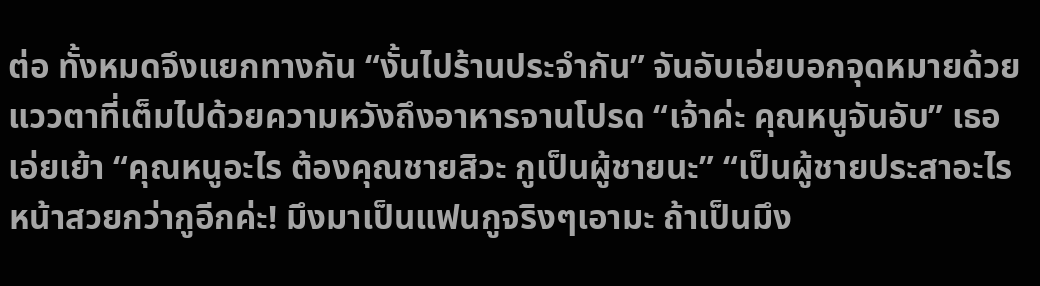ต่อ ทั้งหมดจึงแยกทางกัน “งั้นไปร้านประจำกัน” จันอับเอ่ยบอกจุดหมายด้วยแววตาที่เต็มไปด้วยความหวังถึงอาหารจานโปรด “เจ้าค่ะ คุณหนูจันอับ” เธอเอ่ยเย้า “คุณหนูอะไร ต้องคุณชายสิวะ กูเป็นผู้ชายนะ” “เป็นผู้ชายประสาอะไรหน้าสวยกว่ากูอีกค่ะ! มึงมาเป็นแฟนกูจริงๆเอามะ ถ้าเป็นมึง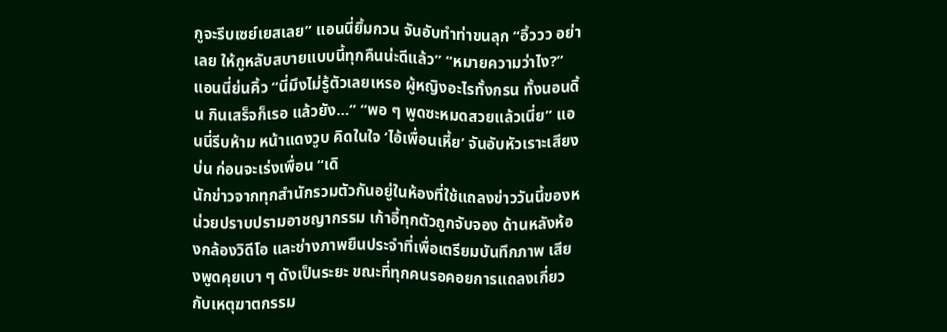กูจะรีบเซย์เยสเลย” แอนนี่ยิ้มกวน จันอับทำท่าขนลุก “อิ้ววว อย่าเลย ให้กูหลับสบายแบบนี้ทุกคืนน่ะดีแล้ว” “หมายความว่าไง?” แอนนี่ย่นคิ้ว “นี่มึงไม่รู้ตัวเลยเหรอ ผู้หญิงอะไรทั้งกรน ทั้งนอนดิ้น กินเสร็จก็เรอ แล้วยัง…” “พอ ๆ พูดซะหมดสวยแล้วเนี่ย” แอนนี่รีบห้าม หน้าแดงวูบ คิดในใจ ‘ไอ้เพื่อนเหี้ย’ จันอับหัวเราะเสียงบ่น ก่อนจะเร่งเพื่อน “เดิ
นักข่าวจากทุกสำนักรวมตัวกันอยู่ในห้องที่ใช้แถลงข่าววันนี้ของหน่วยปราบปรามอาชญากรรม เก้าอี้ทุกตัวถูกจับจอง ด้านหลังห้องกล้องวิดีโอ และช่างภาพยืนประจำที่เพื่อเตรียมบันทึกภาพ เสียงพูดคุยเบา ๆ ดังเป็นระยะ ขณะที่ทุกคนรอคอยการแถลงเกี่ยวกับเหตุฆาตกรรม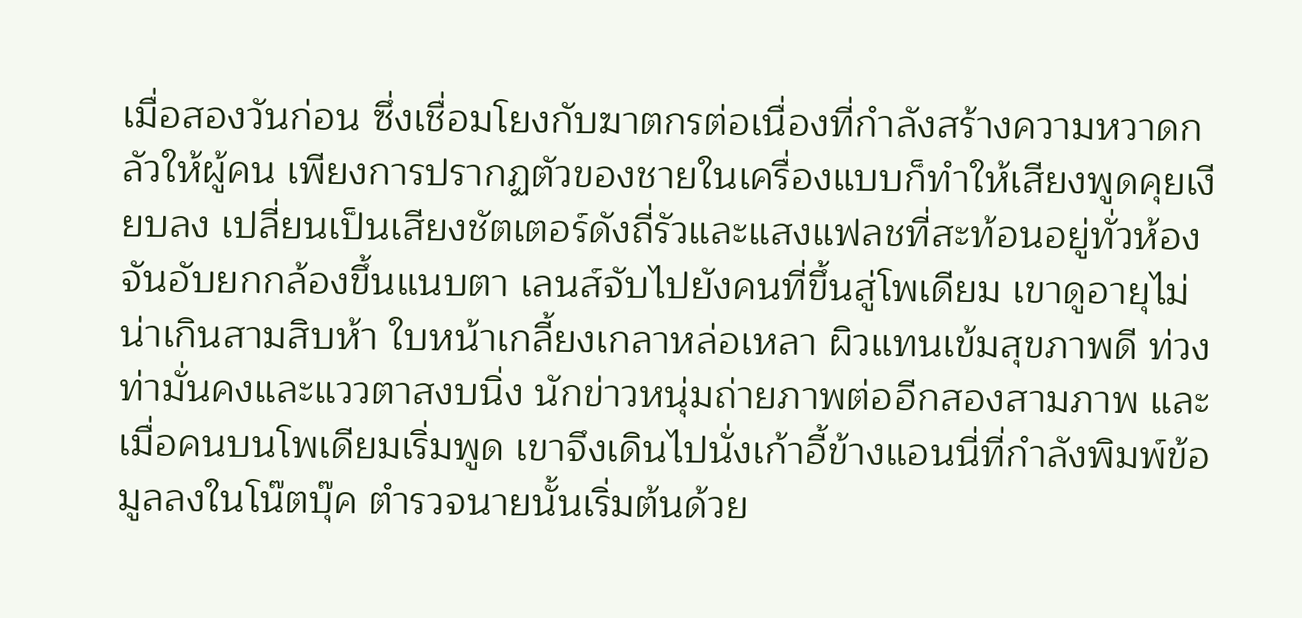เมื่อสองวันก่อน ซึ่งเชื่อมโยงกับฆาตกรต่อเนื่องที่กำลังสร้างความหวาดกลัวให้ผู้คน เพียงการปรากฏตัวของชายในเครื่องแบบก็ทำให้เสียงพูดคุยเงียบลง เปลี่ยนเป็นเสียงชัตเตอร์ดังถี่รัวและแสงแฟลชที่สะท้อนอยู่ทั่วห้อง จันอับยกกล้องขึ้นแนบตา เลนส์จับไปยังคนที่ขึ้นสู่โพเดียม เขาดูอายุไม่น่าเกินสามสิบห้า ใบหน้าเกลี้ยงเกลาหล่อเหลา ผิวแทนเข้มสุขภาพดี ท่วงท่ามั่นคงและแววตาสงบนิ่ง นักข่าวหนุ่มถ่ายภาพต่ออีกสองสามภาพ และเมื่อคนบนโพเดียมเริ่มพูด เขาจึงเดินไปนั่งเก้าอี้ข้างแอนนี่ที่กำลังพิมพ์ข้อมูลลงในโน๊ตบุ๊ค ตำรวจนายนั้นเริ่มต้นด้วย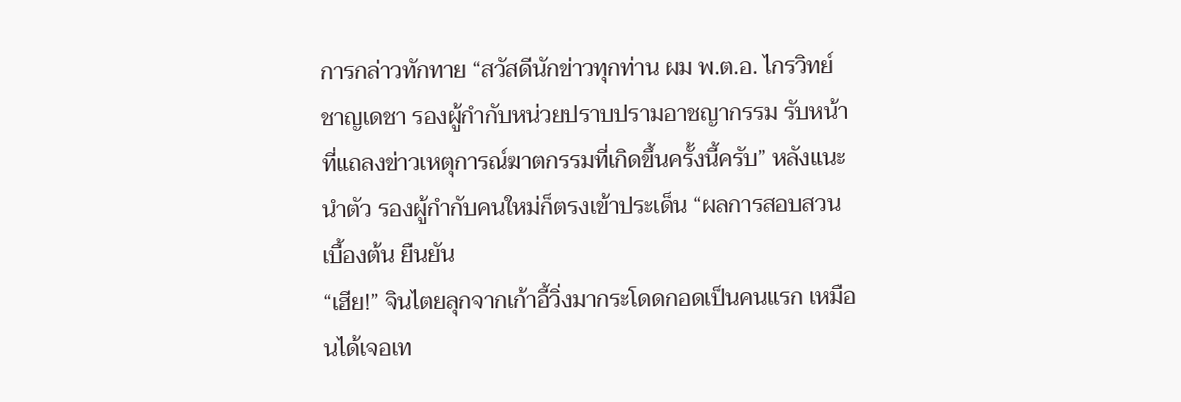การกล่าวทักทาย “สวัสดีนักข่าวทุกท่าน ผม พ.ต.อ. ไกรวิทย์ ชาญเดชา รองผู้กำกับหน่วยปราบปรามอาชญากรรม รับหน้าที่แถลงข่าวเหตุการณ์ฆาตกรรมที่เกิดขึ้นครั้งนี้ครับ” หลังแนะนำตัว รองผู้กำกับคนใหม่ก็ตรงเข้าประเด็น “ผลการสอบสวนเบื้องต้น ยืนยัน
“เฮีย!” จินไตยลุกจากเก้าอี้วิ่งมากระโดดกอดเป็นคนแรก เหมือนได้เจอเท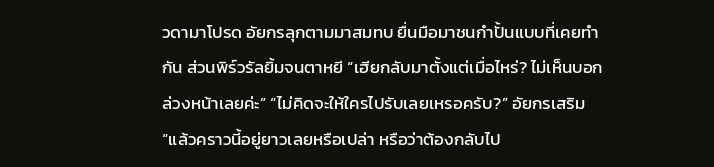วดามาโปรด อัยกรลุกตามมาสมทบ ยื่นมือมาชนกำปั้นแบบที่เคยทำกัน ส่วนพิร์วรัลยิ้มจนตาหยี “เฮียกลับมาตั้งแต่เมื่อไหร่? ไม่เห็นบอกล่วงหน้าเลยค่ะ” “ไม่คิดจะให้ใครไปรับเลยเหรอครับ?” อัยกรเสริม “แล้วคราวนี้อยู่ยาวเลยหรือเปล่า หรือว่าต้องกลับไป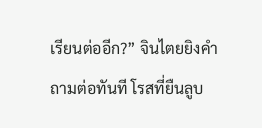เรียนต่ออีก?” จินไตยยิงคำถามต่อทันที โรสที่ยืนลูบ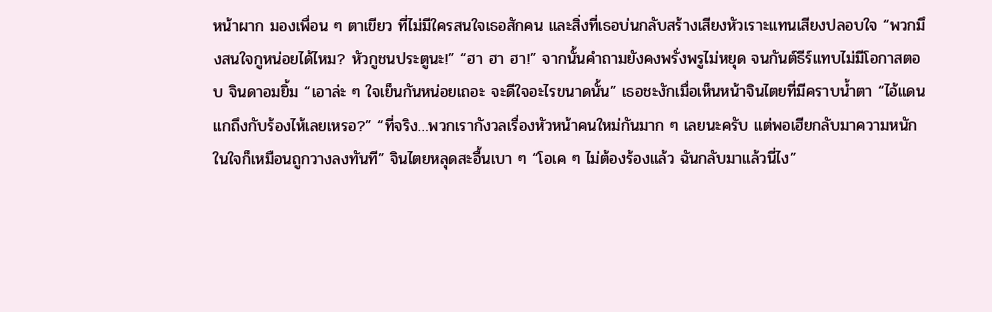หน้าผาก มองเพื่อน ๆ ตาเขียว ที่ไม่มีใครสนใจเธอสักคน และสิ่งที่เธอบ่นกลับสร้างเสียงหัวเราะแทนเสียงปลอบใจ “พวกมึงสนใจกูหน่อยได้ไหม? หัวกูชนประตูนะ!” “ฮา ฮา ฮา!” จากนั้นคำถามยังคงพรั่งพรูไม่หยุด จนกันต์ธีร์แทบไม่มีโอกาสตอบ จินดาอมยิ้ม “เอาล่ะ ๆ ใจเย็นกันหน่อยเถอะ จะดีใจอะไรขนาดนั้น” เธอชะงักเมื่อเห็นหน้าจินไตยที่มีคราบน้ำตา “ไอ้แดนแกถึงกับร้องไห้เลยเหรอ?” “ที่จริง…พวกเรากังวลเรื่องหัวหน้าคนใหม่กันมาก ๆ เลยนะครับ แต่พอเฮียกลับมาความหนักในใจก็เหมือนถูกวางลงทันที” จินไตยหลุดสะอื้นเบา ๆ “โอเค ๆ ไม่ต้องร้องแล้ว ฉันกลับมาแล้วนี่ไง”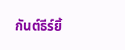กันต์ธีร์ยิ้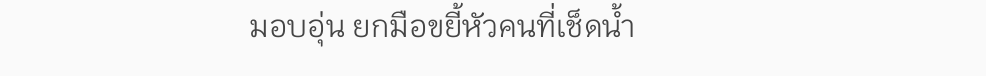มอบอุ่น ยกมือขยี้หัวคนที่เช็ดน้ำ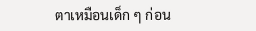ตาเหมือนเด็ก ๆ ก่อน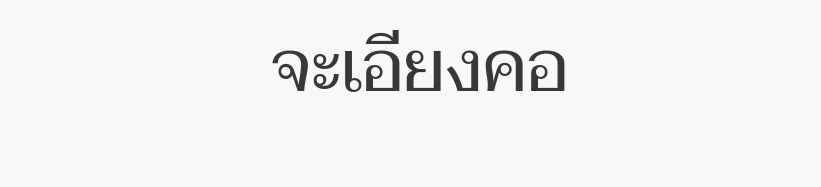จะเอียงคอ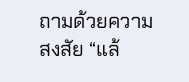ถามด้วยความสงสัย “แล้